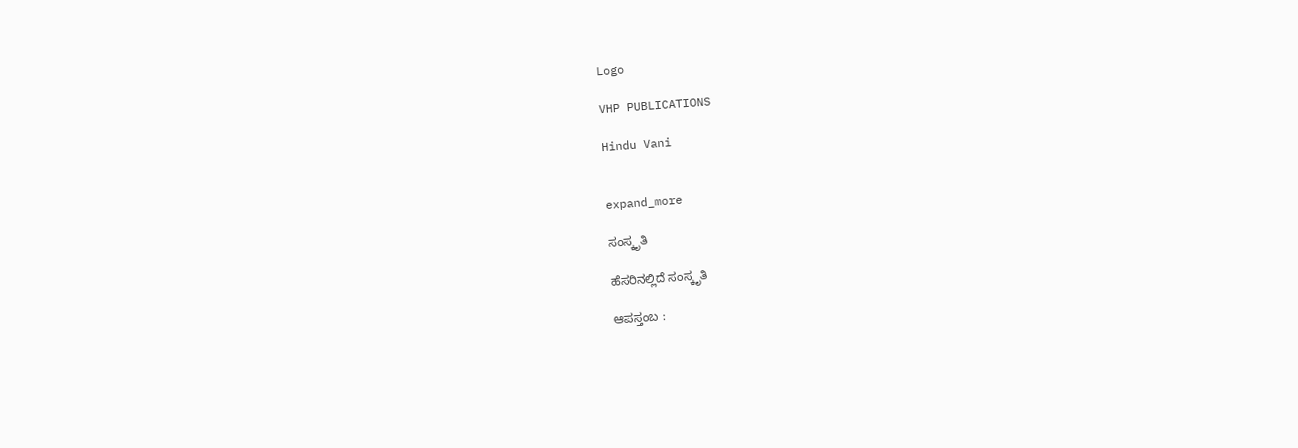Logo

VHP PUBLICATIONS

Hindu Vani


expand_more

ಸಂಸ್ಕೃತಿ

ಹೆಸರಿನಲ್ಲಿದೆ ಸಂಸ್ಕೃತಿ

ಆಪಸ್ತಂಬ :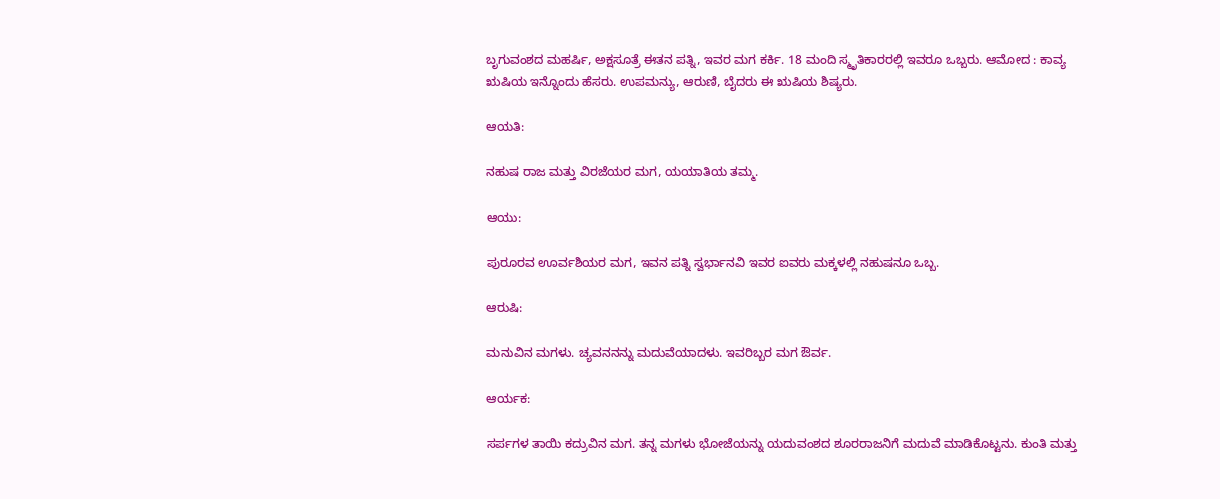ಬೃಗುವಂಶದ ಮಹರ್ಷಿ, ಅಕ್ಷಸೂತ್ರೆ ಈತನ ಪತ್ನಿ, ಇವರ ಮಗ ಕರ್ಕಿ. 18 ಮಂದಿ ಸ್ಮೃತಿಕಾರರಲ್ಲಿ ಇವರೂ ಒಬ್ಬರು. ಆಮೋದ : ಕಾವ್ಯ ಋಷಿಯ ಇನ್ನೊಂದು ಹೆಸರು. ಉಪಮನ್ಯು, ಆರುಣಿ, ಬೈದರು ಈ ಋಷಿಯ ಶಿಷ್ಯರು.

ಆಯತಿ:

ನಹುಷ ರಾಜ ಮತ್ತು ವಿರಜೆಯರ ಮಗ, ಯಯಾತಿಯ ತಮ್ಮ.

ಆಯು:

ಪುರೂರವ ಊರ್ವಶಿಯರ ಮಗ, ಇವನ ಪತ್ನಿ ಸ್ವರ್ಭಾನವಿ ಇವರ ಐವರು ಮಕ್ಕಳಲ್ಲಿ ನಹುಷನೂ ಒಬ್ಬ.

ಆರುಷಿ:

ಮನುವಿನ ಮಗಳು. ಚ್ಯವನನನ್ನು ಮದುವೆಯಾದಳು. ಇವರಿಬ್ಬರ ಮಗ ಔರ್ವ.

ಆರ್ಯಕ:

ಸರ್ಪಗಳ ತಾಯಿ ಕದ್ರುವಿನ ಮಗ. ತನ್ನ ಮಗಳು ಭೋಜೆಯನ್ನು ಯದುವಂಶದ ಶೂರರಾಜನಿಗೆ ಮದುವೆ ಮಾಡಿಕೊಟ್ಟನು. ಕುಂತಿ ಮತ್ತು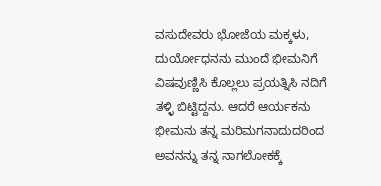ವಸುದೇವರು ಭೋಜೆಯ ಮಕ್ಕಳು, ದುರ್ಯೋಧನನು ಮುಂದೆ ಭೀಮನಿಗೆ ವಿಷವುಣ್ಣಿಸಿ ಕೊಲ್ಲಲು ಪ್ರಯತ್ನಿಸಿ ನದಿಗೆ ತಳ್ಳಿ ಬಿಟ್ಟಿದ್ದನು. ಆದರೆ ಆರ್ಯಕನು ಭೀಮನು ತನ್ನ ಮರಿಮಗನಾದುದರಿಂದ ಅವನನ್ನು ತನ್ನ ನಾಗಲೋಕಕ್ಕೆ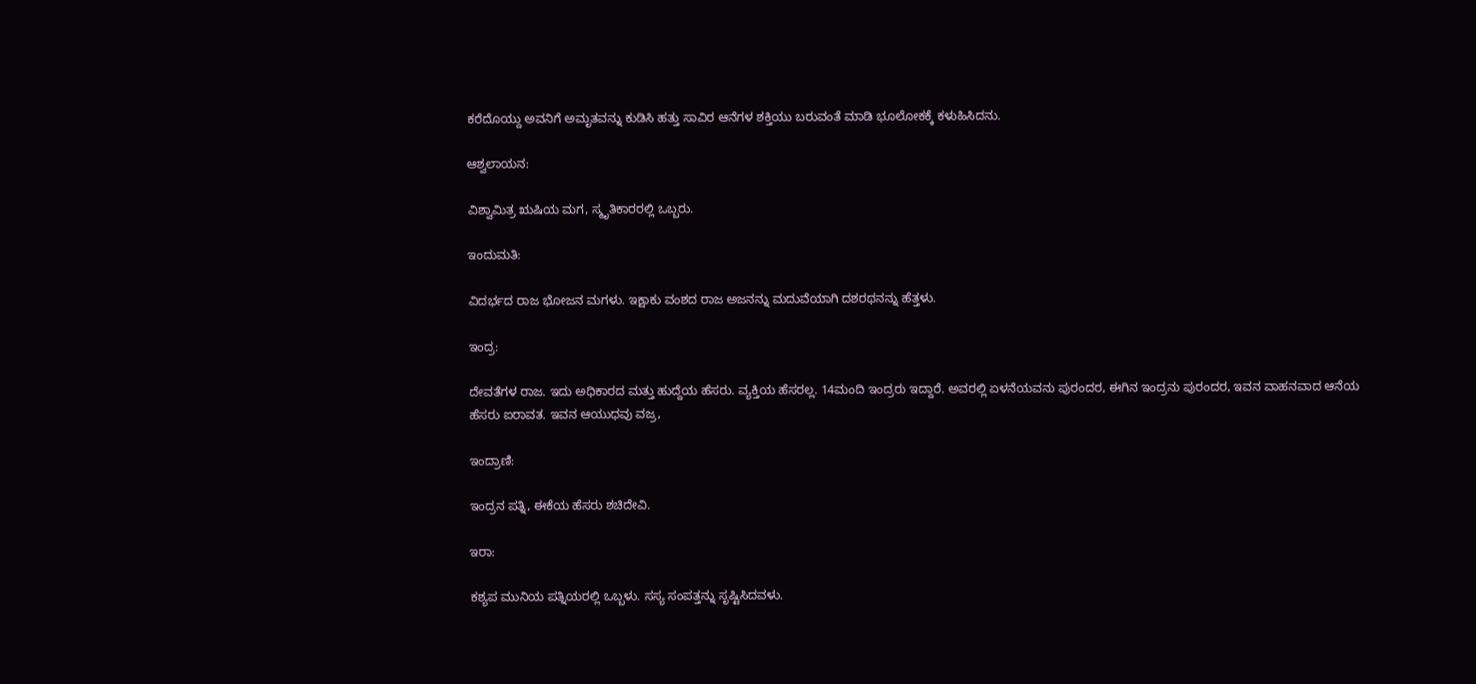ಕರೆದೊಯ್ದು ಅವನಿಗೆ ಅಮೃತವನ್ನು ಕುಡಿಸಿ ಹತ್ತು ಸಾವಿರ ಆನೆಗಳ ಶಕ್ತಿಯು ಬರುವಂತೆ ಮಾಡಿ ಭೂಲೋಕಕ್ಕೆ ಕಳುಹಿಸಿದನು.

ಆಶ್ವಲಾಯನ:

ವಿಶ್ವಾಮಿತ್ರ ಋಷಿಯ ಮಗ, ಸ್ಮೃತಿಕಾರರಲ್ಲಿ ಒಬ್ಬರು.

ಇಂದುಮತಿ:

ವಿದರ್ಭದ ರಾಜ ಭೋಜನ ಮಗಳು. ಇಕ್ಷಾಕು ವಂಶದ ರಾಜ ಅಜನನ್ನು ಮದುವೆಯಾಗಿ ದಶರಥನನ್ನು ಹೆತ್ತಳು.

ಇಂದ್ರ:

ದೇವತೆಗಳ ರಾಜ. ಇದು ಅಧಿಕಾರದ ಮತ್ತು ಹುದ್ದೆಯ ಹೆಸರು. ವ್ಯಕ್ತಿಯ ಹೆಸರಲ್ಲ. 14ಮಂದಿ ಇಂದ್ರರು ಇದ್ದಾರೆ. ಅವರಲ್ಲಿ ಏಳನೆಯವನು ಪುರಂದರ, ಈಗಿನ ಇಂದ್ರನು ಪುರಂದರ, ಇವನ ವಾಹನವಾದ ಆನೆಯ ಹೆಸರು ಐರಾವತ. ಇವನ ಆಯುಧವು ವಜ್ರ,

ಇಂದ್ರಾಣಿ:

ಇಂದ್ರನ ಪತ್ನಿ, ಈಕೆಯ ಹೆಸರು ಶಚಿದೇವಿ.

ಇರಾ:

ಕಶ್ಯಪ ಮುನಿಯ ಪತ್ನಿಯರಲ್ಲಿ ಒಬ್ಬಳು. ಸಸ್ಯ ಸಂಪತ್ತನ್ನು ಸೃಷ್ಟಿಸಿದವಳು.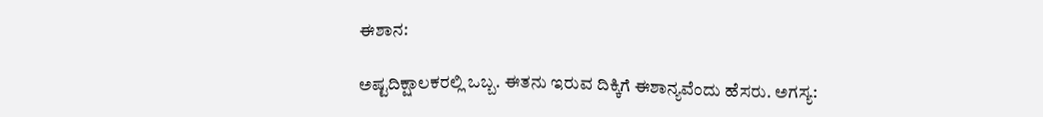ಈಶಾನ:

ಅಷ್ಟದಿಕ್ಷಾಲಕರಲ್ಲಿ ಒಬ್ಬ. ಈತನು ಇರುವ ದಿಕ್ಕಿಗೆ ಈಶಾನ್ಯವೆಂದು ಹೆಸರು. ಅಗಸ್ಯ: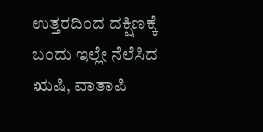ಉತ್ತರದಿಂದ ದಕ್ಷಿಣಕ್ಕೆ ಬಂದು ಇಲ್ಲೇ ನೆಲೆಸಿದ ಋಷಿ, ವಾತಾಪಿ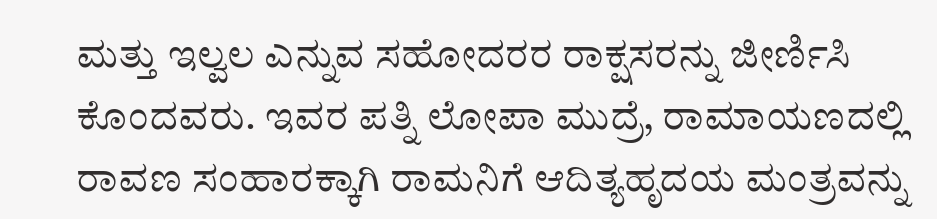ಮತ್ತು ಇಲ್ವಲ ಎನ್ನುವ ಸಹೋದರರ ರಾಕ್ಷಸರನ್ನು ಜೀರ್ಣಿಸಿ ಕೊಂದವರು. ಇವರ ಪತ್ನಿ ಲೋಪಾ ಮುದ್ರೆ, ರಾಮಾಯಣದಲ್ಲಿ ರಾವಣ ಸಂಹಾರಕ್ಕಾಗಿ ರಾಮನಿಗೆ ಆದಿತ್ಯಹೃದಯ ಮಂತ್ರವನ್ನು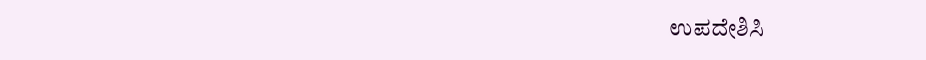ಉಪದೇಶಿಸಿ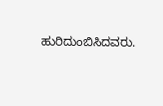ಹುರಿದುಂಬಿಸಿದವರು.